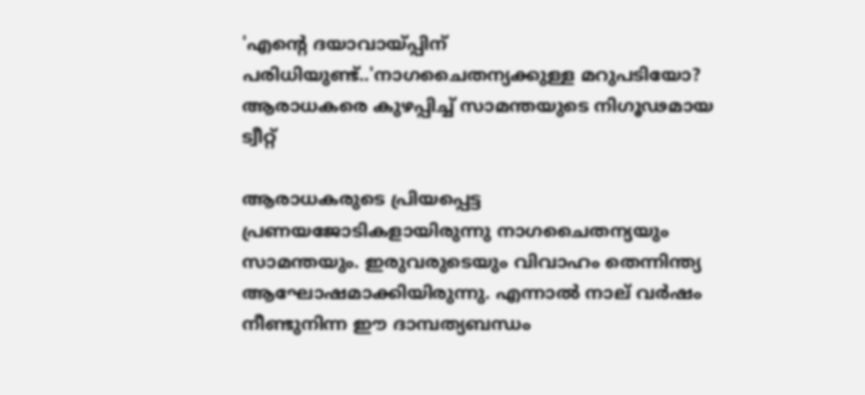'എന്റെ ദയാവായ്പ്പിന് പരിധിയുണ്ട്..'നാഗചൈതന്യക്കുള്ള മറുപടിയോ? ആരാധകരെ കുഴപ്പിച്ച് സാമന്തയുടെ നിഗൂഢമായ ട്വീറ്റ്

ആരാധകരുടെ പ്രിയപ്പെട്ട പ്രണയജോടികളായിരുന്നു നാഗചൈതന്യയും സാമന്തയും. ഇരുവരുടെയും വിവാഹം തെന്നിന്ത്യ ആഘോഷമാക്കിയിരുന്നു. എന്നാല്‍ നാല് വര്‍ഷം നീണ്ടുനിന്ന ഈ ദാമ്പത്യബന്ധം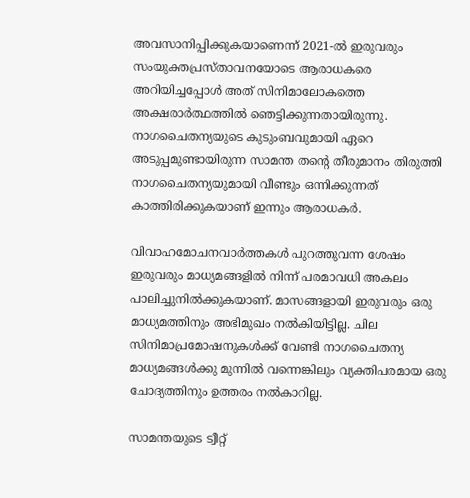അവസാനിപ്പിക്കുകയാണെന്ന് 2021-ല്‍ ഇരുവരും സംയുക്തപ്രസ്താവനയോടെ ആരാധകരെ അറിയിച്ചപ്പോള്‍ അത് സിനിമാലോകത്തെ അക്ഷരാര്‍ത്ഥത്തില്‍ ഞെട്ടിക്കുന്നതായിരുന്നു. നാഗചൈതന്യയുടെ കുടുംബവുമായി ഏറെ അടുപ്പമുണ്ടായിരുന്ന സാമന്ത തന്റെ തീരുമാനം തിരുത്തി നാഗചൈതന്യയുമായി വീണ്ടും ഒന്നിക്കുന്നത് കാത്തിരിക്കുകയാണ് ഇന്നും ആരാധകര്‍.

വിവാഹമോചനവാര്‍ത്തകള്‍ പുറത്തുവന്ന ശേഷം ഇരുവരും മാധ്യമങ്ങളില്‍ നിന്ന് പരമാവധി അകലം പാലിച്ചുനില്‍ക്കുകയാണ്. മാസങ്ങളായി ഇരുവരും ഒരു മാധ്യമത്തിനും അഭിമുഖം നല്‍കിയിട്ടില്ല. ചില സിനിമാപ്രമോഷനുകള്‍ക്ക് വേണ്ടി നാഗചൈതന്യ മാധ്യമങ്ങള്‍ക്കു മുന്നില്‍ വന്നെങ്കിലും വ്യക്തിപരമായ ഒരു ചോദ്യത്തിനും ഉത്തരം നല്‍കാറില്ല.

സാമന്തയുടെ ട്വീറ്റ്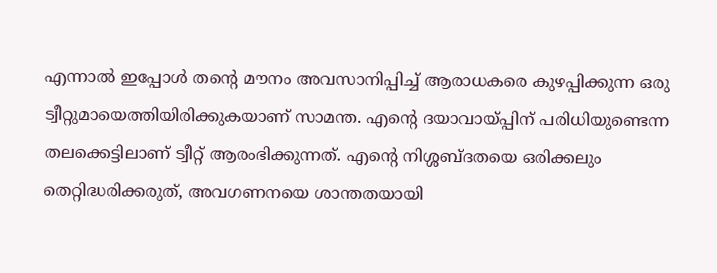എന്നാല്‍ ഇപ്പോള്‍ തന്റെ മൗനം അവസാനിപ്പിച്ച് ആരാധകരെ കുഴപ്പിക്കുന്ന ഒരു ട്വീറ്റുമായെത്തിയിരിക്കുകയാണ് സാമന്ത. എന്റെ ദയാവായ്പ്പിന് പരിധിയുണ്ടെന്ന തലക്കെട്ടിലാണ് ട്വീറ്റ് ആരംഭിക്കുന്നത്. എന്റെ നിശ്ശബ്ദതയെ ഒരിക്കലും തെറ്റിദ്ധരിക്കരുത്, അവഗണനയെ ശാന്തതയായി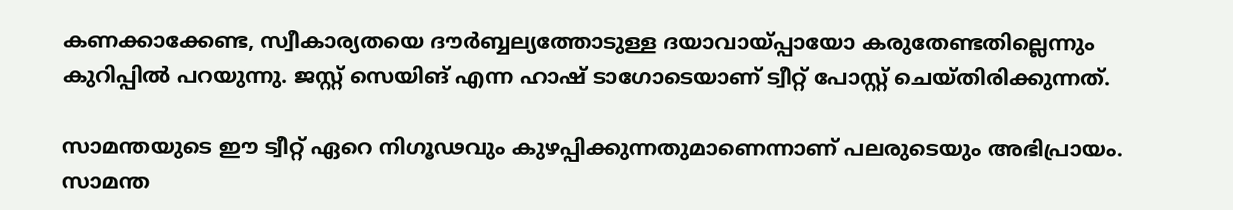കണക്കാക്കേണ്ട, സ്വീകാര്യതയെ ദൗര്‍ബ്ബല്യത്തോടുള്ള ദയാവായ്പ്പായോ കരുതേണ്ടതില്ലെന്നും കുറിപ്പില്‍ പറയുന്നു. ജസ്റ്റ് സെയിങ് എന്ന ഹാഷ് ടാഗോടെയാണ് ട്വീറ്റ് പോസ്റ്റ് ചെയ്തിരിക്കുന്നത്.

സാമന്തയുടെ ഈ ട്വീറ്റ് ഏറെ നിഗൂഢവും കുഴപ്പിക്കുന്നതുമാണെന്നാണ് പലരുടെയും അഭിപ്രായം. സാമന്ത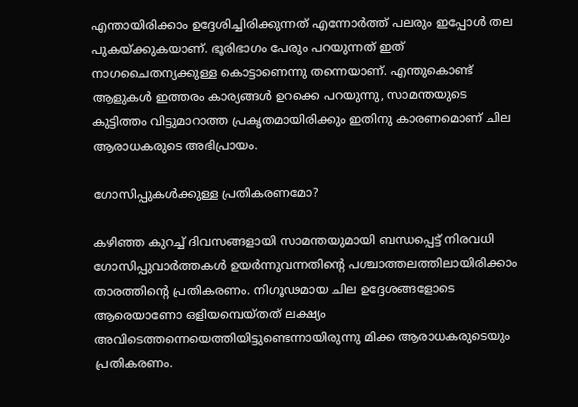എന്തായിരിക്കാം ഉദ്ദേശിച്ചിരിക്കുന്നത് എന്നോര്‍ത്ത് പലരും ഇപ്പോള്‍ തല പുകയ്ക്കുകയാണ്. ഭൂരിഭാഗം പേരും പറയുന്നത് ഇത് നാഗചൈതന്യക്കുള്ള കൊട്ടാണെന്നു തന്നെയാണ്. എന്തുകൊണ്ട് ആളുകള്‍ ഇത്തരം കാര്യങ്ങള്‍ ഉറക്കെ പറയുന്നു, സാമന്തയുടെ കുട്ടിത്തം വിട്ടുമാറാത്ത പ്രകൃതമായിരിക്കും ഇതിനു കാരണമൊണ് ചില ആരാധകരുടെ അഭിപ്രായം.

ഗോസിപ്പുകള്‍ക്കുള്ള പ്രതികരണമോ?

കഴിഞ്ഞ കുറച്ച് ദിവസങ്ങളായി സാമന്തയുമായി ബന്ധപ്പെട്ട് നിരവധി ഗോസിപ്പുവാര്‍ത്തകള്‍ ഉയര്‍ന്നുവന്നതിന്റെ പശ്ചാത്തലത്തിലായിരിക്കാം താരത്തിന്റെ പ്രതികരണം. നിഗൂഢമായ ചില ഉദ്ദേശങ്ങളോടെ ആരെയാണോ ഒളിയമ്പെയ്തത് ലക്ഷ്യം അവിടെത്തന്നെയെത്തിയിട്ടുണ്ടെന്നായിരുന്നു മിക്ക ആരാധകരുടെയും പ്രതികരണം.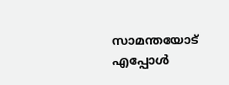സാമന്തയോട് എപ്പോള്‍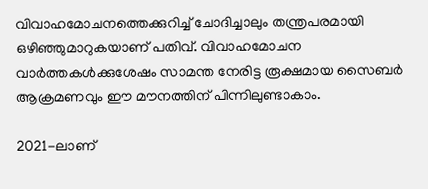വിവാഹമോചനത്തെക്കുറിച്ച് ചോദിച്ചാലും തന്ത്രപരമായി ഒഴിഞ്ഞുമാറുകയാണ് പതിവ്. വിവാഹമോചന വാര്‍ത്തകള്‍ക്കുശേഷം സാമന്ത നേരിട്ട രൂക്ഷമായ സൈബര്‍ ആക്രമണവും ഈ മൗനത്തിന് പിന്നിലുണ്ടാകാം.

2021-ലാണ്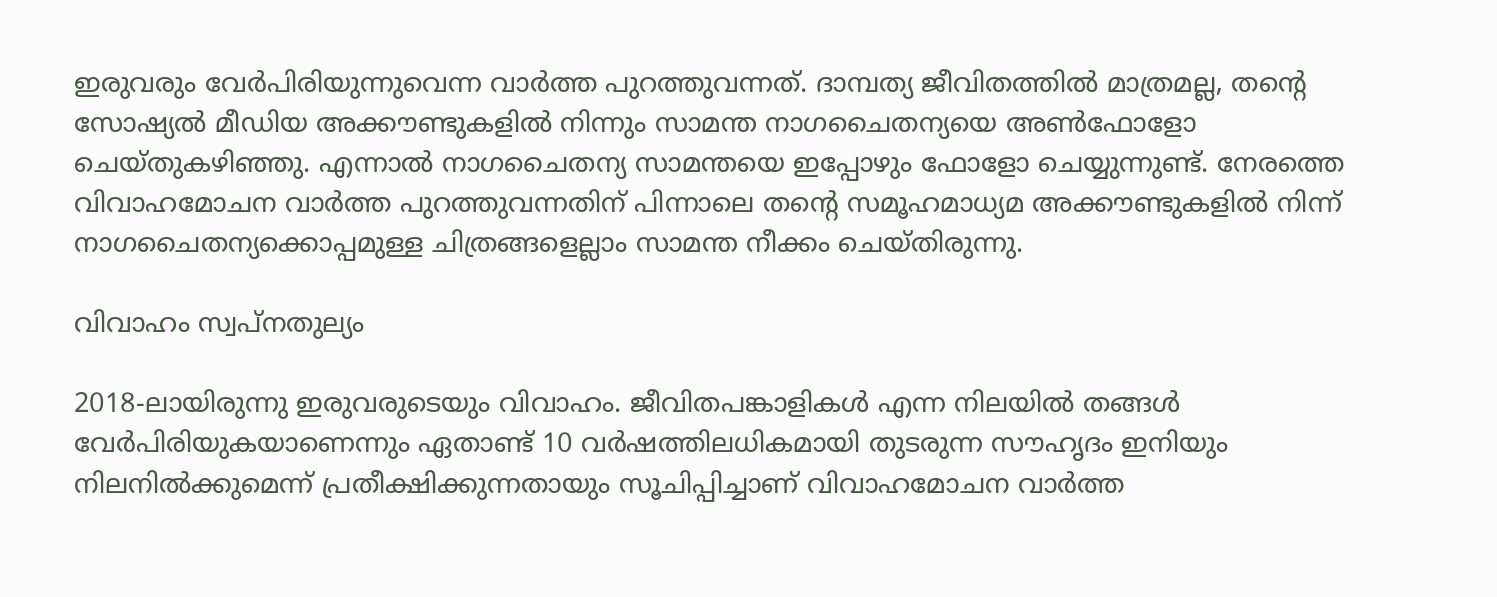ഇരുവരും വേര്‍പിരിയുന്നുവെന്ന വാര്‍ത്ത പുറത്തുവന്നത്. ദാമ്പത്യ ജീവിതത്തില്‍ മാത്രമല്ല, തന്റെ സോഷ്യല്‍ മീഡിയ അക്കൗണ്ടുകളില്‍ നിന്നും സാമന്ത നാഗചൈതന്യയെ അണ്‍ഫോളോ ചെയ്തുകഴിഞ്ഞു. എന്നാല്‍ നാഗചൈതന്യ സാമന്തയെ ഇപ്പോഴും ഫോളോ ചെയ്യുന്നുണ്ട്. നേരത്തെ വിവാഹമോചന വാര്‍ത്ത പുറത്തുവന്നതിന് പിന്നാലെ തന്റെ സമൂഹമാധ്യമ അക്കൗണ്ടുകളില്‍ നിന്ന് നാഗചൈതന്യക്കൊപ്പമുള്ള ചിത്രങ്ങളെല്ലാം സാമന്ത നീക്കം ചെയ്തിരുന്നു.

വിവാഹം സ്വപ്‌നതുല്യം

2018-ലായിരുന്നു ഇരുവരുടെയും വിവാഹം. ജീവിതപങ്കാളികള്‍ എന്ന നിലയില്‍ തങ്ങള്‍ വേര്‍പിരിയുകയാണെന്നും ഏതാണ്ട് 10 വര്‍ഷത്തിലധികമായി തുടരുന്ന സൗഹൃദം ഇനിയും നിലനില്‍ക്കുമെന്ന് പ്രതീക്ഷിക്കുന്നതായും സൂചിപ്പിച്ചാണ് വിവാഹമോചന വാര്‍ത്ത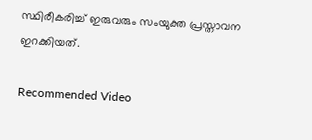സ്ഥിരീകരിച്ച് ഇരുവരും സംയുക്ത പ്രസ്താവന ഇറക്കിയത്.

Recommended Video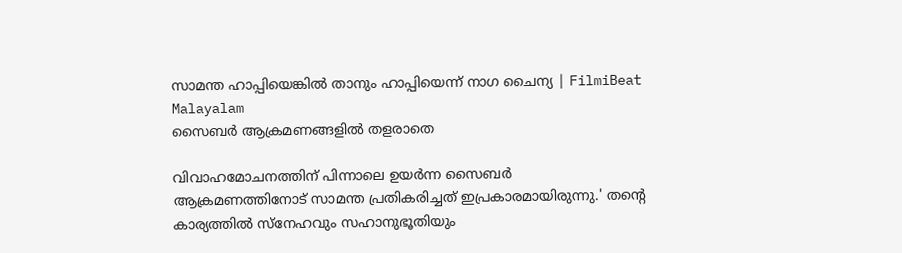സാമന്ത ഹാപ്പിയെങ്കിൽ താനും ഹാപ്പിയെന്ന് നാഗ ചൈന്യ | FilmiBeat Malayalam
സൈബര്‍ ആക്രമണങ്ങളില്‍ തളരാതെ

വിവാഹമോചനത്തിന് പിന്നാലെ ഉയര്‍ന്ന സൈബര്‍ ആക്രമണത്തിനോട് സാമന്ത പ്രതികരിച്ചത് ഇപ്രകാരമായിരുന്നു.' തന്റെ കാര്യത്തില്‍ സ്‌നേഹവും സഹാനുഭൂതിയും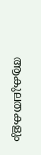ആകുലതകളും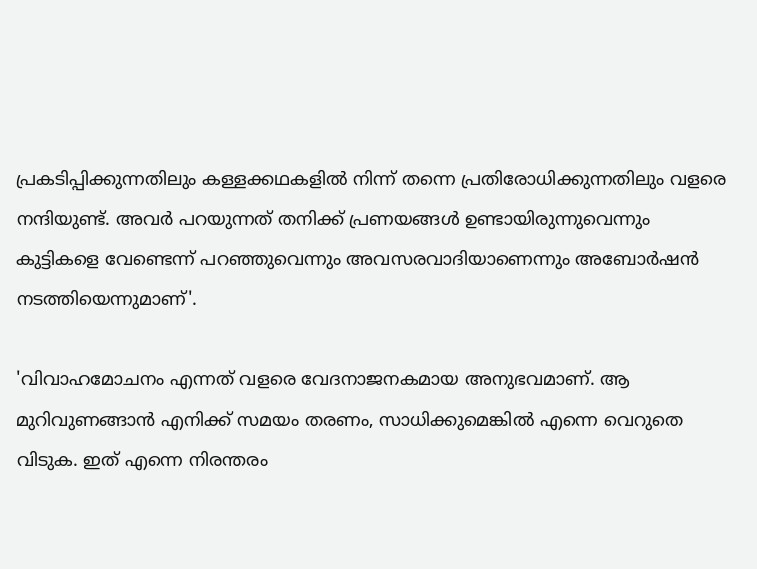പ്രകടിപ്പിക്കുന്നതിലും കള്ളക്കഥകളില്‍ നിന്ന് തന്നെ പ്രതിരോധിക്കുന്നതിലും വളരെ നന്ദിയുണ്ട്. അവര്‍ പറയുന്നത് തനിക്ക് പ്രണയങ്ങള്‍ ഉണ്ടായിരുന്നുവെന്നും കുട്ടികളെ വേണ്ടെന്ന് പറഞ്ഞുവെന്നും അവസരവാദിയാണെന്നും അബോര്‍ഷന്‍ നടത്തിയെന്നുമാണ്'.

'വിവാഹമോചനം എന്നത് വളരെ വേദനാജനകമായ അനുഭവമാണ്. ആ മുറിവുണങ്ങാന്‍ എനിക്ക് സമയം തരണം, സാധിക്കുമെങ്കില്‍ എന്നെ വെറുതെ വിടുക. ഇത് എന്നെ നിരന്തരം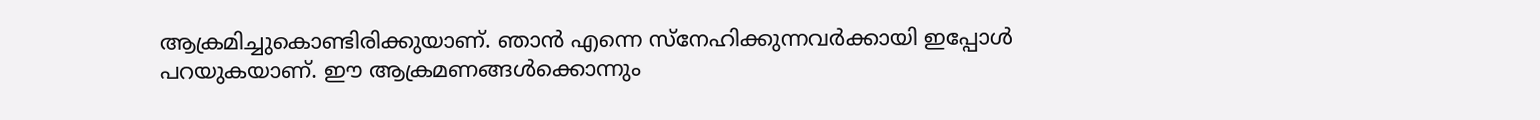ആക്രമിച്ചുകൊണ്ടിരിക്കുയാണ്. ഞാന്‍ എന്നെ സ്‌നേഹിക്കുന്നവര്‍ക്കായി ഇപ്പോള്‍ പറയുകയാണ്. ഈ ആക്രമണങ്ങള്‍ക്കൊന്നും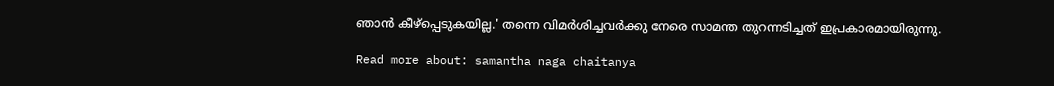ഞാന്‍ കീഴ്‌പ്പെടുകയില്ല.' തന്നെ വിമര്‍ശിച്ചവര്‍ക്കു നേരെ സാമന്ത തുറന്നടിച്ചത് ഇപ്രകാരമായിരുന്നു.

Read more about: samantha naga chaitanya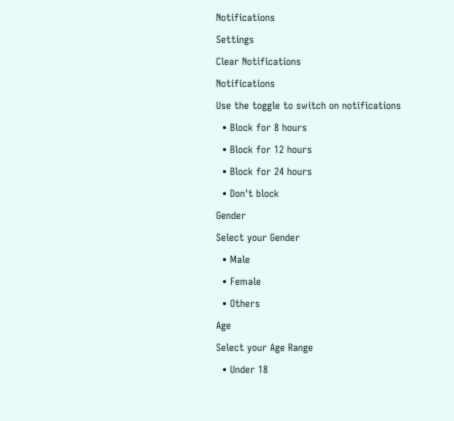Notifications
Settings
Clear Notifications
Notifications
Use the toggle to switch on notifications
  • Block for 8 hours
  • Block for 12 hours
  • Block for 24 hours
  • Don't block
Gender
Select your Gender
  • Male
  • Female
  • Others
Age
Select your Age Range
  • Under 18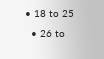• 18 to 25
  • 26 to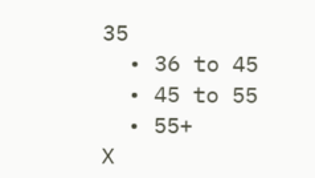35
  • 36 to 45
  • 45 to 55
  • 55+
X